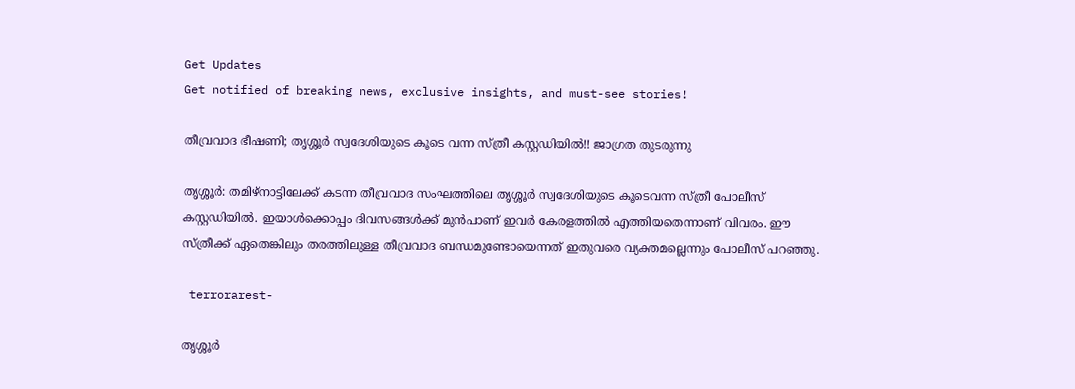Get Updates
Get notified of breaking news, exclusive insights, and must-see stories!

തീവ്രവാദ ഭീഷണി; തൃശ്ശൂര്‍ സ്വദേശിയുടെ കൂടെ വന്ന സ്ത്രീ കസ്റ്റഡിയില്‍!! ജാഗ്രത തുടരുന്നു

തൃശ്ശൂര്‍: തമിഴ്നാട്ടിലേക്ക് കടന്ന തീവ്രവാദ സംഘത്തിലെ തൃശ്ശൂര്‍ സ്വദേശിയുടെ കൂടെവന്ന സ്ത്രീ പോലീസ് കസ്റ്റഡിയില്‍. ഇയാള്‍ക്കൊപ്പം ദിവസങ്ങള്‍ക്ക് മുന്‍പാണ് ഇവര്‍ കേരളത്തില്‍ എത്തിയതെന്നാണ് വിവരം. ഈ സ്ത്രീക്ക് ഏതെങ്കിലും തരത്തിലുള്ള തീവ്രവാദ ബന്ധമുണ്ടോയെന്നത് ഇതുവരെ വ്യക്തമല്ലെന്നും പോലീസ് പറഞ്ഞു.

 terrorarest-

തൃശ്ശൂര്‍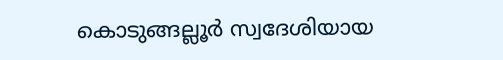കൊടുങ്ങല്ലൂര്‍ സ്വദേശിയായ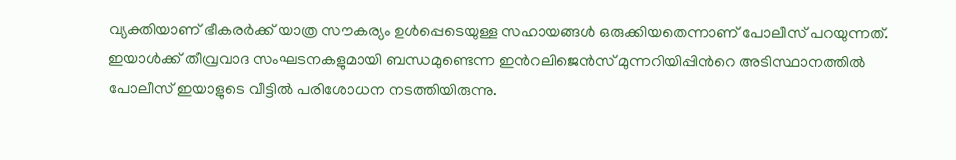വ്യക്തിയാണ് ഭീകരര്‍ക്ക് യാത്ര സൗകര്യം ഉള്‍പ്പെടെയുള്ള സഹായങ്ങള്‍ ഒരുക്കിയതെന്നാണ് പോലീസ് പറയുന്നത്. ഇയാള്‍ക്ക് തീവ്രവാദ സംഘടനകളുമായി ബന്ധമുണ്ടെന്ന ഇന്‍റലിജെന്‍സ് മുന്നറിയിപ്പിന്‍റെ അടിസ്ഥാനത്തില്‍ പോലീസ് ഇയാളുടെ വീട്ടില്‍ പരിശോധന നടത്തിയിരുന്നു.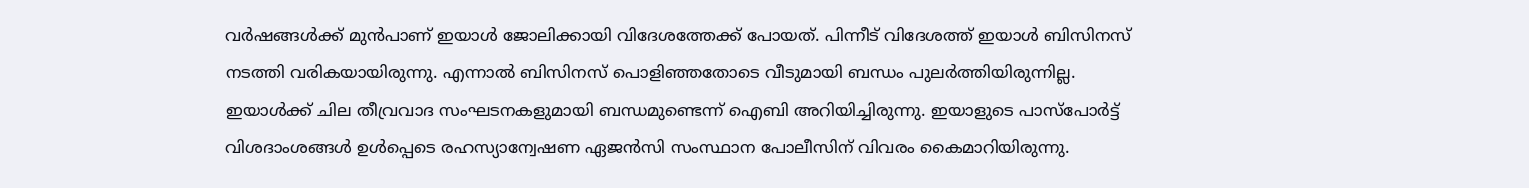വര്‍ഷങ്ങള്‍ക്ക് മുന്‍പാണ് ഇയാള്‍ ജോലിക്കായി വിദേശത്തേക്ക് പോയത്. പിന്നീട് വിദേശത്ത് ഇയാള്‍ ബിസിനസ് നടത്തി വരികയായിരുന്നു. എന്നാല്‍ ബിസിനസ് പൊളിഞ്ഞതോടെ വീടുമായി ബന്ധം പുലര്‍ത്തിയിരുന്നില്ല. ഇയാള്‍ക്ക് ചില തീവ്രവാദ സംഘടനകളുമായി ബന്ധമുണ്ടെന്ന് ഐബി അറിയിച്ചിരുന്നു. ഇയാളുടെ പാസ്‌പോര്‍ട്ട് വിശദാംശങ്ങള്‍ ഉള്‍പ്പെടെ രഹസ്യാന്വേഷണ ഏജന്‍സി സംസ്ഥാന പോലീസിന് വിവരം കൈമാറിയിരുന്നു.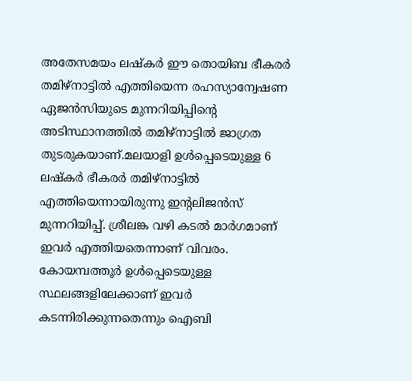അതേസമയം ലഷ്കര്‍ ഈ തൊയിബ ഭീകരര്‍ തമിഴ്നാട്ടില്‍ എത്തിയെന്ന രഹസ്യാന്വേഷണ ഏജന്‍സിയുടെ മുന്നറിയിപ്പിന്‍റെ അടിസ്ഥാനത്തില്‍ തമിഴ്നാട്ടില്‍ ജാഗ്രത തുടരുകയാണ്.മലയാളി ഉള്‍പ്പെടെയുള്ള 6 ലഷ്കര്‍ ഭീകരര്‍ തമിഴ്നാട്ടില്‍ എത്തിയെന്നായിരുന്നു ഇന്‍റലിജന്‍സ് മുന്നറിയിപ്പ്. ശ്രീലങ്ക വഴി കടല്‍ മാര്‍ഗമാണ് ഇവര്‍ എത്തിയതെന്നാണ് വിവരം. കോയമ്പത്തൂര്‍ ഉള്‍പ്പെടെയുള്ള സ്ഥലങ്ങളിലേക്കാണ് ഇവര്‍ കടന്നിരിക്കുന്നതെന്നും ഐബി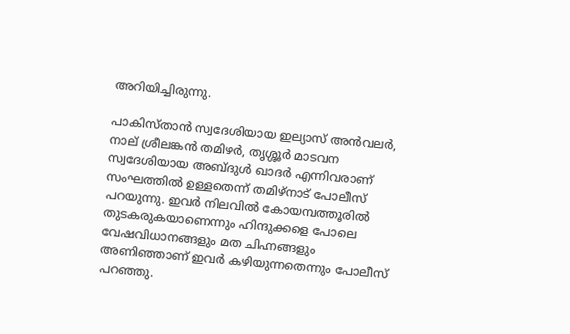അറിയിച്ചിരുന്നു.

പാകിസ്താന്‍ സ്വദേശിയായ ഇല്യാസ് അന്‍വലര്‍, നാല് ശ്രീലങ്കന്‍ തമിഴര്‍, തൃശ്ശൂര്‍ മാടവന സ്വദേശിയായ അബ്ദുള്‍ ഖാദര്‍ എന്നിവരാണ് സംഘത്തില്‍ ഉള്ളതെന്ന് തമിഴ്നാട് പോലീസ് പറയുന്നു. ഇവര്‍ നിലവില്‍ കോയമ്പത്തൂരില്‍ തുടകരുകയാണെന്നും ഹിന്ദുക്കളെ പോലെ വേഷവിധാനങ്ങളും മത ചിഹ്നങ്ങളും അണിഞ്ഞാണ് ഇവര്‍ കഴിയുന്നതെന്നും പോലീസ് പറഞ്ഞു.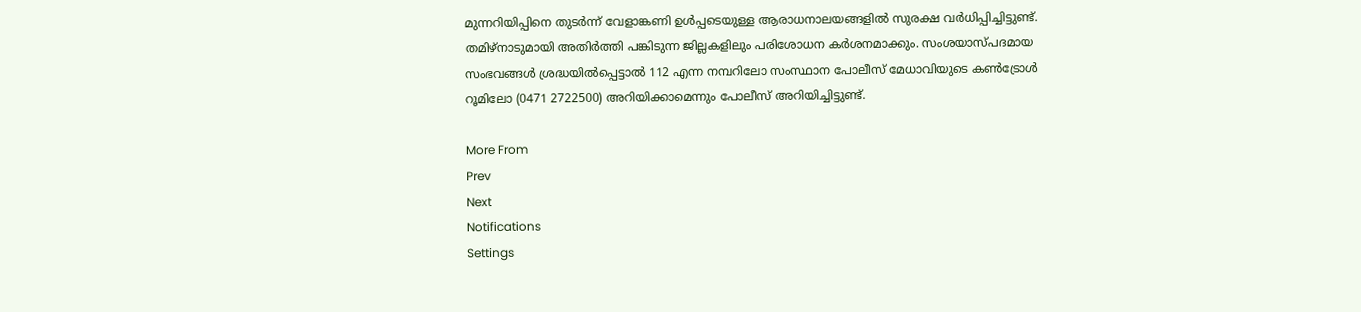മുന്നറിയിപ്പിനെ തുടര്‍ന്ന് വേളാങ്കണി ഉൾപ്പടെയുള്ള ആരാധനാലയങ്ങളിൽ സുരക്ഷ വർധിപ്പിച്ചിട്ടുണ്ട്. തമിഴ്നാടുമായി അതിര്‍ത്തി പങ്കിടുന്ന ജില്ലകളിലും പരിശോധന കര്‍ശനമാക്കും. സംശയാസ്പദമായ സംഭവങ്ങള്‍ ശ്രദ്ധയില്‍പ്പെട്ടാല്‍ 112 എന്ന നമ്പറിലോ സംസ്ഥാന പോലീസ് മേധാവിയുടെ കണ്‍ട്രോള്‍ റൂമിലോ (0471 2722500) അറിയിക്കാമെന്നും പോലീസ് അറിയിച്ചിട്ടുണ്ട്.

More From
Prev
Next
Notifications
Settings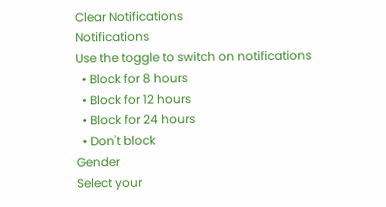Clear Notifications
Notifications
Use the toggle to switch on notifications
  • Block for 8 hours
  • Block for 12 hours
  • Block for 24 hours
  • Don't block
Gender
Select your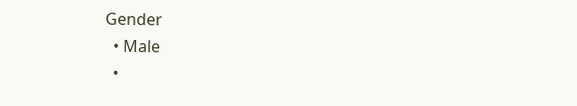Gender
  • Male
  •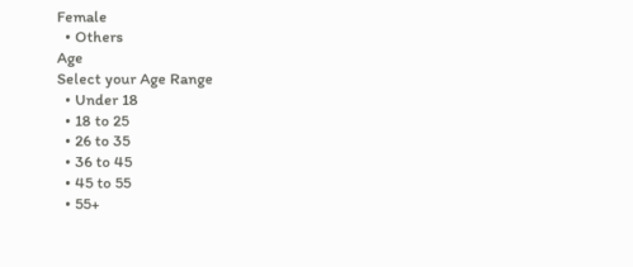Female
  • Others
Age
Select your Age Range
  • Under 18
  • 18 to 25
  • 26 to 35
  • 36 to 45
  • 45 to 55
  • 55+